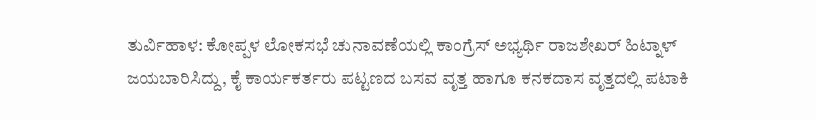ತುರ್ವಿಹಾಳ: ಕೋಪ್ಪಳ ಲೋಕಸಭೆ ಚುನಾವಣೆಯಲ್ಲಿ ಕಾಂಗ್ರೆಸ್ ಅಭ್ಯರ್ಥಿ ರಾಜಶೇಖರ್ ಹಿಟ್ನಾಳ್ ಜಯಬಾರಿಸಿದ್ದು, ಕೈ ಕಾರ್ಯಕರ್ತರು ಪಟ್ಟಣದ ಬಸವ ವೃತ್ತ ಹಾಗೂ ಕನಕದಾಸ ವೃತ್ತದಲ್ಲಿ ಪಟಾಕಿ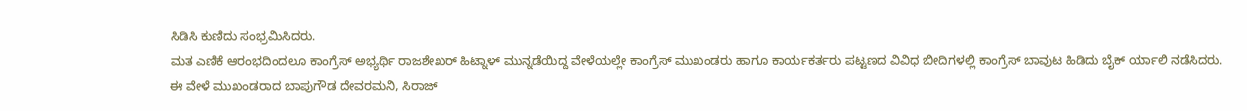ಸಿಡಿಸಿ ಕುಣಿದು ಸಂಭ್ರಮಿಸಿದರು.
ಮತ ಎಣಿಕೆ ಆರಂಭದಿಂದಲೂ ಕಾಂಗ್ರೆಸ್ ಅಭ್ಯರ್ಥಿ ರಾಜಶೇಖರ್ ಹಿಟ್ನಾಳ್ ಮುನ್ನಡೆಯಿದ್ದ ವೇಳೆಯಲ್ಲೇ ಕಾಂಗ್ರೆಸ್ ಮುಖಂಡರು ಹಾಗೂ ಕಾರ್ಯಕರ್ತರು ಪಟ್ಟಣದ ವಿವಿಧ ಬೀದಿಗಳಲ್ಲಿ ಕಾಂಗ್ರೆಸ್ ಬಾವುಟ ಹಿಡಿದು ಬೈಕ್ ರ್ಯಾಲಿ ನಡೆಸಿದರು.
ಈ ವೇಳೆ ಮುಖಂಡರಾದ ಬಾಪುಗೌಡ ದೇವರಮನಿ, ಸಿರಾಜ್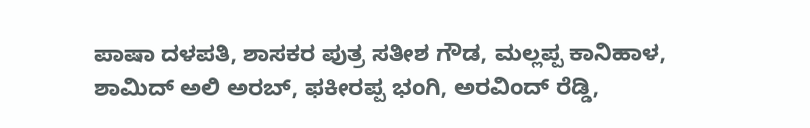ಪಾಷಾ ದಳಪತಿ, ಶಾಸಕರ ಪುತ್ರ ಸತೀಶ ಗೌಡ, ಮಲ್ಲಪ್ಪ ಕಾನಿಹಾಳ, ಶಾಮಿದ್ ಅಲಿ ಅರಬ್, ಫಕೀರಪ್ಪ ಭಂಗಿ, ಅರವಿಂದ್ ರೆಡ್ಡಿ,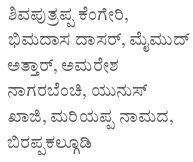ಶಿವಪುತ್ರಪ್ಪ ಕೆಂಗೇರಿ, ಭಿಮದಾಸ ದಾಸರ್, ಮೈಮುದ್ ಅತ್ತಾರ್, ಅಮರೇಶ ನಾಗರಬೆಂಚಿ, ಯುನುಸ್ ಖಾಜಿ, ಮರಿಯಪ್ಪ ನಾಮದ, ಬಿರಪ್ಪಕಲ್ಗೂಡಿ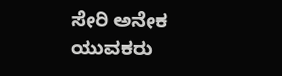ಸೇರಿ ಅನೇಕ ಯುವಕರು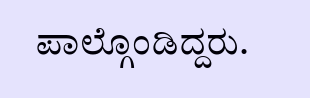ಪಾಲ್ಗೊಂಡಿದ್ದರು.